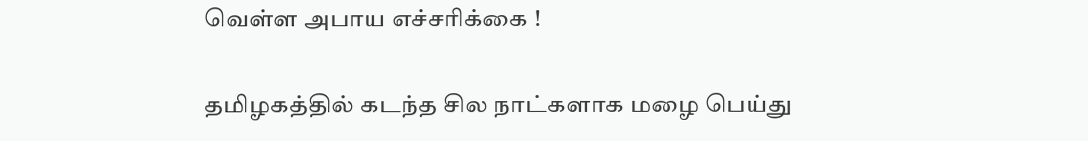வெள்ள அபாய எச்சரிக்கை !

தமிழகத்தில் கடந்த சில நாட்களாக மழை பெய்து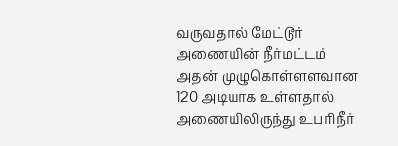வருவதால் மேட்டூர் அணையின் நீர்மட்டம் அதன் முழுகொள்ளளவான 120 அடியாக உள்ளதால் அணையிலிருந்து உபரிநீர்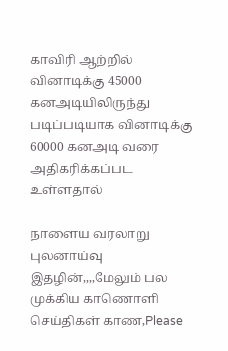காவிரி ஆற்றில் வினாடிக்கு 45000 கனஅடியிலிருந்து படிப்படியாக வினாடிக்கு 60000 கனஅடி வரை அதிகரிக்கப்பட உள்ளதால்

நாளைய வரலாறு புலனாய்வு இதழின்,,,,மேலும் பல முக்கிய காணொளி செய்திகள் காண,Please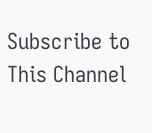Subscribe to This Channel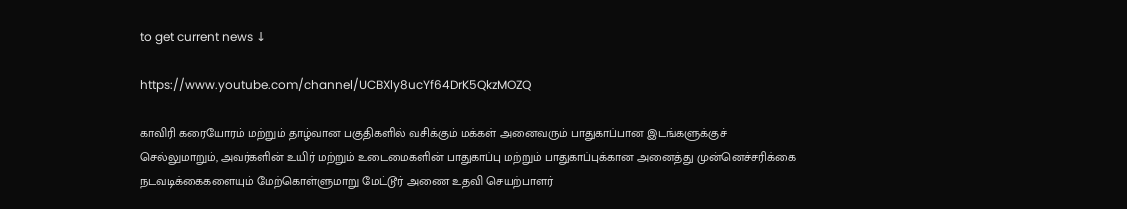to get current news ↓

https://www.youtube.com/channel/UCBXly8ucYf64DrK5QkzMOZQ

காவிரி கரையோரம் மற்றும் தாழ்வான பகுதிகளில் வசிக்கும் மக்கள் அனைவரும் பாதுகாப்பான இடங்களுக்குச் செல்லுமாறும், அவர்களின் உயிர் மற்றும் உடைமைகளின் பாதுகாப்பு மற்றும் பாதுகாப்புக்கான அனைத்து முன்னெச்சரிக்கை நடவடிக்கைகளையும் மேற்கொள்ளுமாறு மேட்டூர் அணை உதவி செயற்பாளர்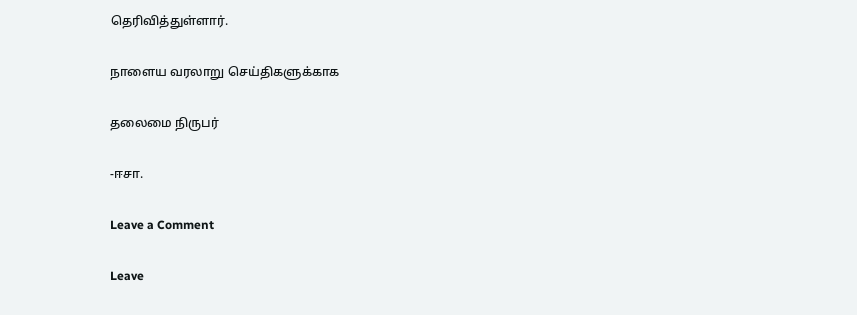தெரிவித்துள்ளார்.

நாளைய வரலாறு செய்திகளுக்காக

தலைமை நிருபர்

-ஈசா.

Leave a Comment

Leave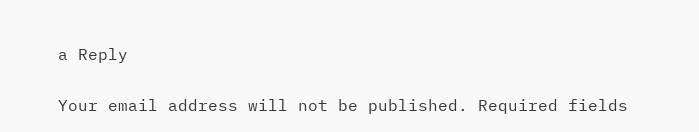a Reply

Your email address will not be published. Required fields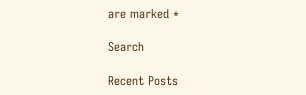are marked *

Search

Recent Posts